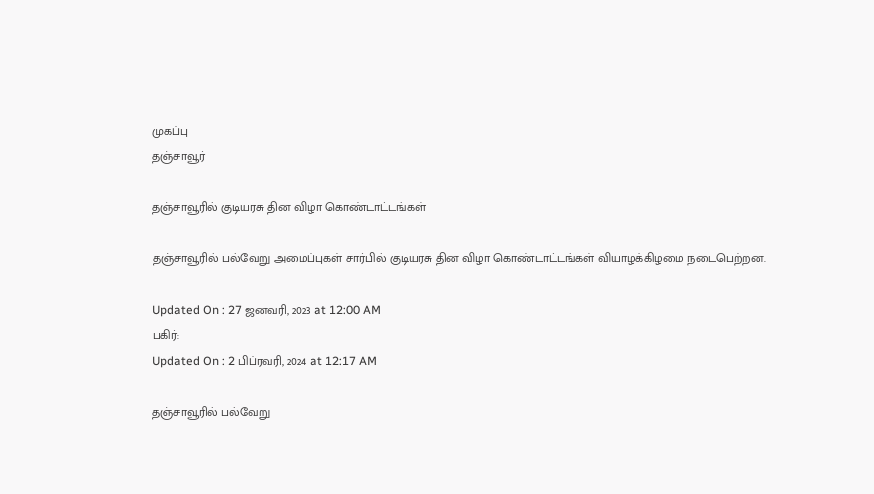முகப்பு
தஞ்சாவூர்

தஞ்சாவூரில் குடியரசு தின விழா கொண்டாட்டங்கள்

தஞ்சாவூரில் பல்வேறு அமைப்புகள் சார்பில் குடியரசு தின விழா கொண்டாட்டங்கள் வியாழக்கிழமை நடைபெற்றன.

Updated On : 27 ஜனவரி, 2023 at 12:00 AM
பகிர்:
Updated On : 2 பிப்ரவரி, 2024 at 12:17 AM

தஞ்சாவூரில் பல்வேறு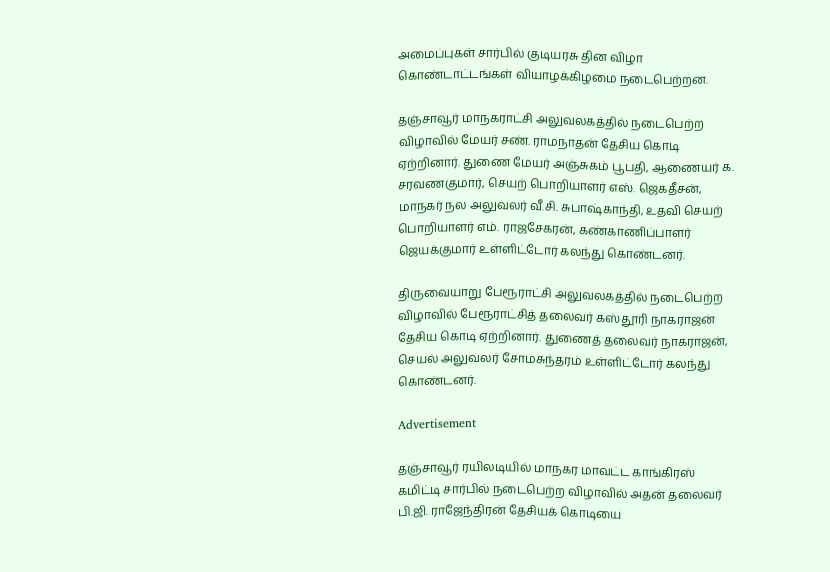அமைப்புகள் சார்பில் குடியரசு தின விழா கொண்டாட்டங்கள் வியாழக்கிழமை நடைபெற்றன.

தஞ்சாவூர் மாநகராட்சி அலுவலகத்தில் நடைபெற்ற விழாவில் மேயர் சண். ராமநாதன் தேசிய கொடி ஏற்றினார். துணை மேயர் அஞ்சுகம் பூபதி, ஆணையர் க. சரவணகுமார், செயற் பொறியாளர் எஸ். ஜெகதீசன், மாநகர் நல அலுவலர் வீ.சி. சுபாஷ்காந்தி, உதவி செயற் பொறியாளர் எம். ராஜசேகரன், கண்காணிப்பாளர் ஜெயக்குமார் உள்ளிட்டோர் கலந்து கொண்டனர்.

திருவையாறு பேரூராட்சி அலுவலகத்தில் நடைபெற்ற விழாவில் பேரூராட்சித் தலைவர் கஸ்தூரி நாகராஜன் தேசிய கொடி ஏற்றினார். துணைத் தலைவர் நாகராஜன், செயல் அலுவலர் சோமசுந்தரம் உள்ளிட்டோர் கலந்து கொண்டனர்.

Advertisement

தஞ்சாவூர் ரயிலடியில் மாநகர மாவட்ட காங்கிரஸ் கமிட்டி சார்பில் நடைபெற்ற விழாவில் அதன் தலைவர் பி.ஜி. ராஜேந்திரன் தேசியக் கொடியை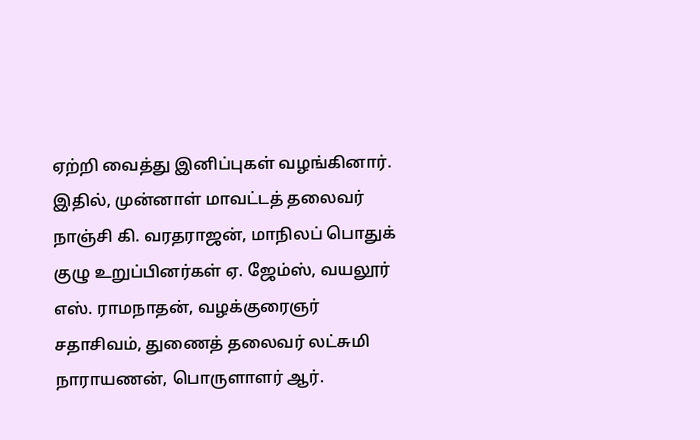ஏற்றி வைத்து இனிப்புகள் வழங்கினார். இதில், முன்னாள் மாவட்டத் தலைவர் நாஞ்சி கி. வரதராஜன், மாநிலப் பொதுக் குழு உறுப்பினர்கள் ஏ. ஜேம்ஸ், வயலூர் எஸ். ராமநாதன், வழக்குரைஞர் சதாசிவம், துணைத் தலைவர் லட்சுமி நாராயணன், பொருளாளர் ஆர்.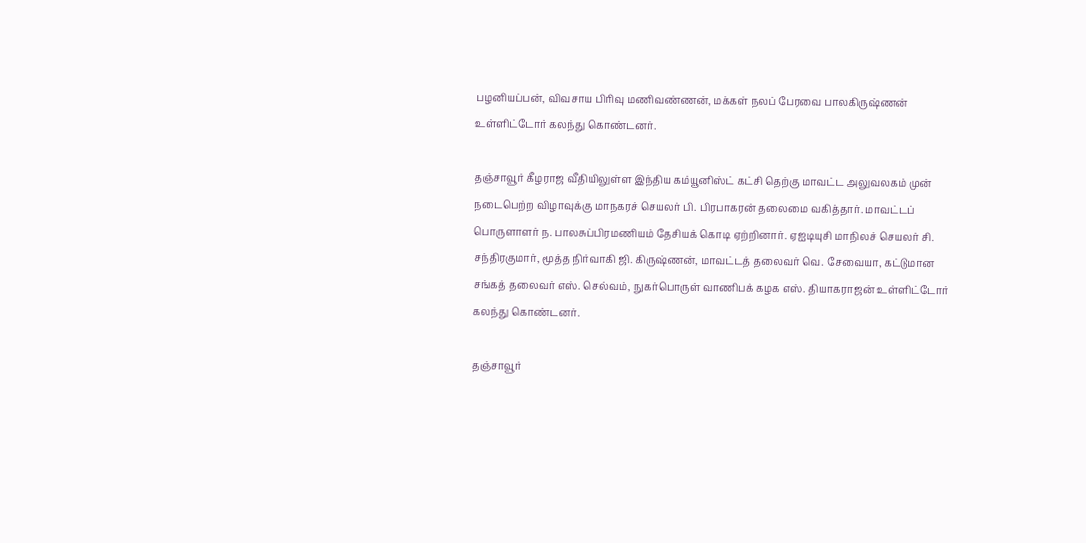பழனியப்பன், விவசாய பிரிவு மணிவண்ணன், மக்கள் நலப் பேரவை பாலகிருஷ்ணன் உள்ளிட்டோர் கலந்து கொண்டனர்.

தஞ்சாவூர் கீழராஜ வீதியிலுள்ள இந்திய கம்யூனிஸ்ட் கட்சி தெற்கு மாவட்ட அலுவலகம் முன் நடைபெற்ற விழாவுக்கு மாநகரச் செயலர் பி. பிரபாகரன் தலைமை வகித்தார். மாவட்டப் பொருளாளர் ந. பாலசுப்பிரமணியம் தேசியக் கொடி ஏற்றினார். ஏஐடியுசி மாநிலச் செயலர் சி. சந்திரகுமார், மூத்த நிர்வாகி ஜி. கிருஷ்ணன், மாவட்டத் தலைவர் வெ. சேவையா, கட்டுமான சங்கத் தலைவர் எஸ். செல்வம், நுகர்பொருள் வாணிபக் கழக எஸ். தியாகராஜன் உள்ளிட்டோர் கலந்து கொண்டனர்.

தஞ்சாவூர்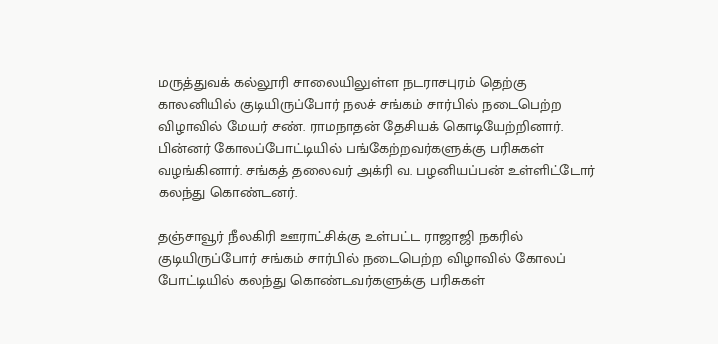மருத்துவக் கல்லூரி சாலையிலுள்ள நடராசபுரம் தெற்கு காலனியில் குடியிருப்போர் நலச் சங்கம் சார்பில் நடைபெற்ற விழாவில் மேயர் சண். ராமநாதன் தேசியக் கொடியேற்றினார். பின்னர் கோலப்போட்டியில் பங்கேற்றவர்களுக்கு பரிசுகள் வழங்கினார். சங்கத் தலைவர் அக்ரி வ. பழனியப்பன் உள்ளிட்டோர் கலந்து கொண்டனர்.

தஞ்சாவூர் நீலகிரி ஊராட்சிக்கு உள்பட்ட ராஜாஜி நகரில் குடியிருப்போர் சங்கம் சார்பில் நடைபெற்ற விழாவில் கோலப் போட்டியில் கலந்து கொண்டவர்களுக்கு பரிசுகள்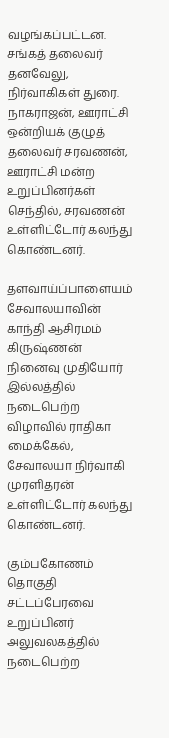வழங்கப்பட்டன. சங்கத் தலைவர் தனவேலு, நிர்வாகிகள் துரை. நாகராஜன், ஊராட்சி ஒன்றியக் குழுத் தலைவர் சரவணன், ஊராட்சி மன்ற உறுப்பினர்கள் செந்தில், சரவணன் உள்ளிட்டோர் கலந்து கொண்டனர்.

தளவாய்ப்பாளையம் சேவாலயாவின் காந்தி ஆசிரமம் கிருஷ்ணன் நினைவு முதியோர் இல்லத்தில் நடைபெற்ற விழாவில் ராதிகா மைக்கேல், சேவாலயா நிர்வாகி முரளிதரன் உள்ளிட்டோர் கலந்து கொண்டனர்.

கும்பகோணம் தொகுதி சட்டப்பேரவை உறுப்பினர் அலுவலகத்தில் நடைபெற்ற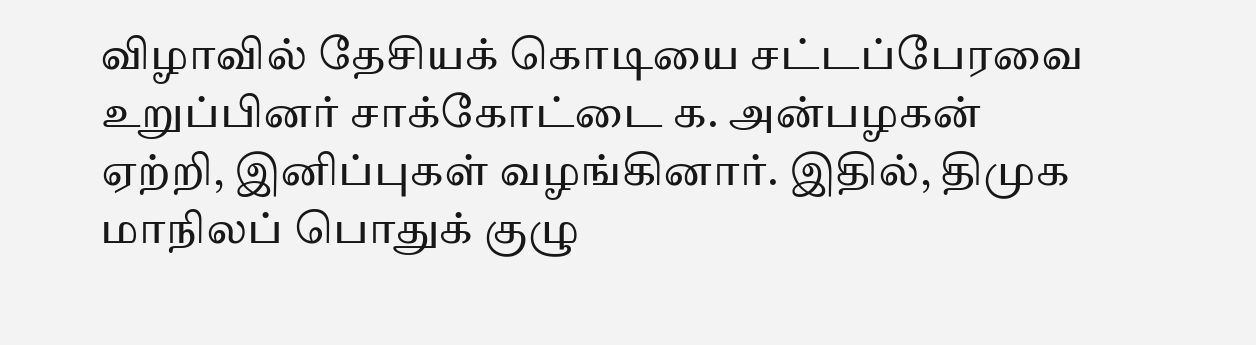விழாவில் தேசியக் கொடியை சட்டப்பேரவை உறுப்பினர் சாக்கோட்டை க. அன்பழகன் ஏற்றி, இனிப்புகள் வழங்கினார். இதில், திமுக மாநிலப் பொதுக் குழு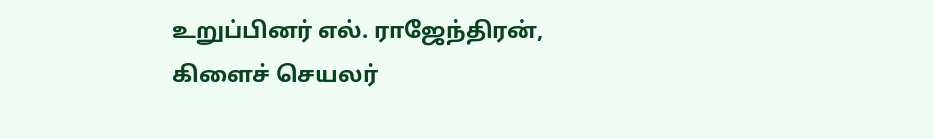உறுப்பினர் எல். ராஜேந்திரன், கிளைச் செயலர்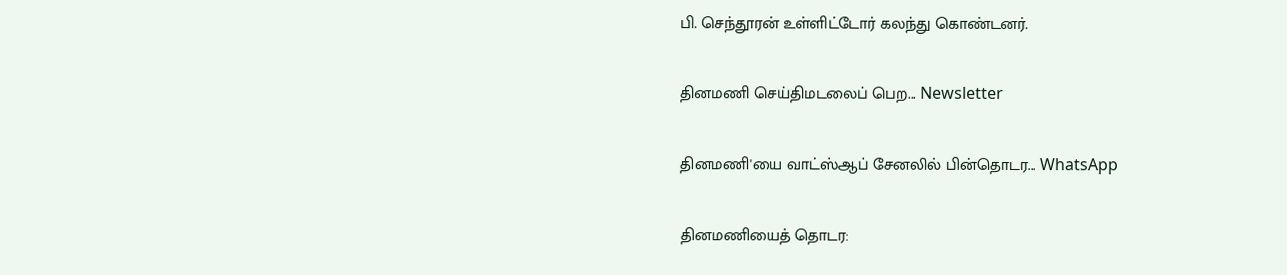பி. செந்தூரன் உள்ளிட்டோர் கலந்து கொண்டனர்.

தினமணி செய்திமடலைப் பெற... Newsletter

தினமணி'யை வாட்ஸ்ஆப் சேனலில் பின்தொடர... WhatsApp

தினமணியைத் தொடர: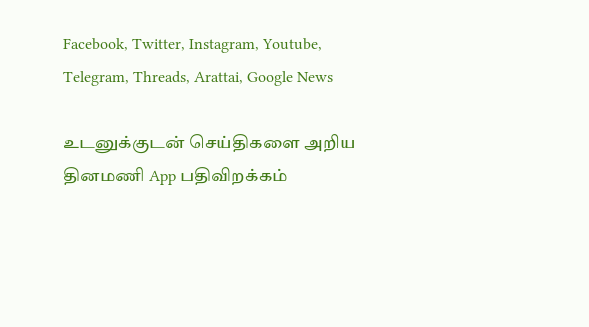Facebook, Twitter, Instagram, Youtube, Telegram, Threads, Arattai, Google News

உடனுக்குடன் செய்திகளை அறிய தினமணி App பதிவிறக்கம்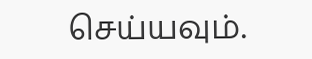செய்யவும்.